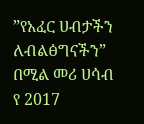”የአፈር ሀብታችን ለብልፅግናችን” በሚል መሪ ሀሳብ የ 2017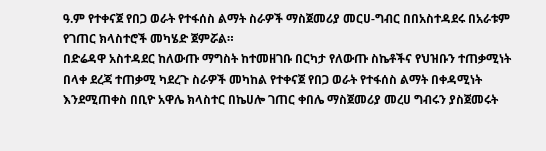ዓ.ም የተቀናጀ የበጋ ወራት የተፋሰስ ልማት ስራዎች ማስጀመሪያ መርሀ-ግብር በበአስተዳደሩ በአራቱም የገጠር ክላስተሮች መካሄድ ጀምሯል።
በድሬዳዋ አስተዳደር ከለውጡ ማግስት ከተመዘገቡ በርካታ የለውጡ ስኬቶችና የህዝቡን ተጠቃሚነት በላቀ ደረጃ ተጠቃሚ ካደረጉ ስራዎች መካከል የተቀናጀ የበጋ ወራት የተፋሰስ ልማት በቀዳሚነት እንደሚጠቀስ በቢዮ አዋሌ ክላስተር በኬሀሎ ገጠር ቀበሌ ማስጀመሪያ መረሀ ግብሩን ያስጀመሩት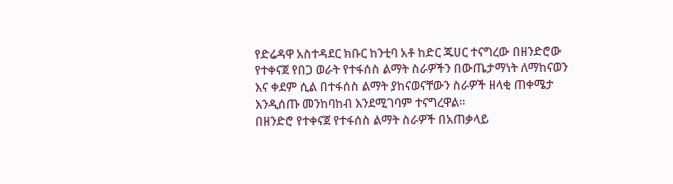የድሬዳዋ አስተዳደር ክቡር ከንቲባ አቶ ከድር ጁሀር ተናግረው በዘንድሮው የተቀናጀ የበጋ ወራት የተፋሰስ ልማት ስራዎችን በውጤታማነት ለማከናወን እና ቀደም ሲል በተፋሰስ ልማት ያከናወናቸውን ስራዎች ዘላቂ ጠቀሜታ እንዲሰጡ መንከባከብ እንደሚገባም ተናግረዋል።
በዘንድሮ የተቀናጀ የተፋሰስ ልማት ስራዎች በአጠቃላይ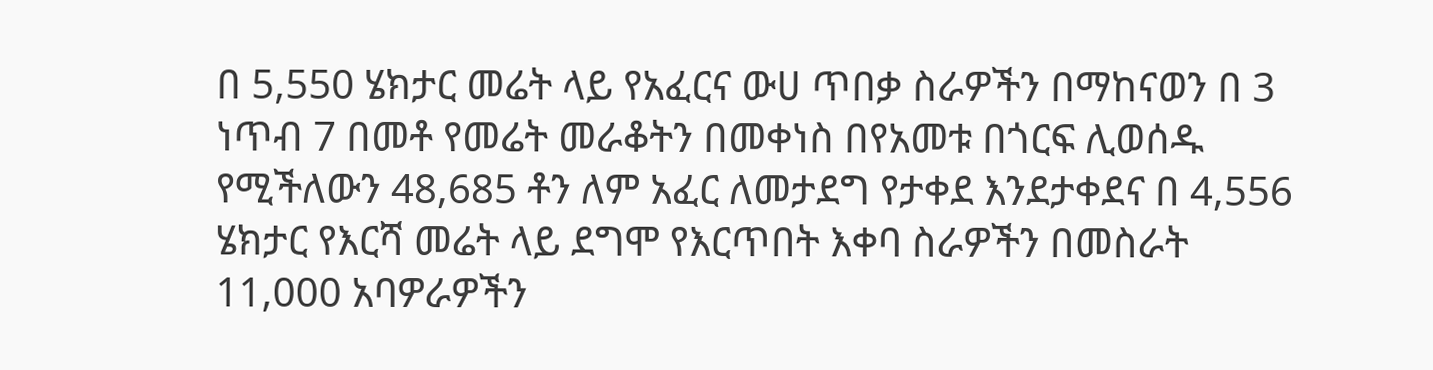በ 5,550 ሄክታር መሬት ላይ የአፈርና ውሀ ጥበቃ ስራዎችን በማከናወን በ 3 ነጥብ 7 በመቶ የመሬት መራቆትን በመቀነስ በየአመቱ በጎርፍ ሊወሰዱ የሚችለውን 48,685 ቶን ለም አፈር ለመታደግ የታቀደ እንደታቀደና በ 4,556 ሄክታር የእርሻ መሬት ላይ ደግሞ የእርጥበት እቀባ ስራዎችን በመስራት 11,000 አባዎራዎችን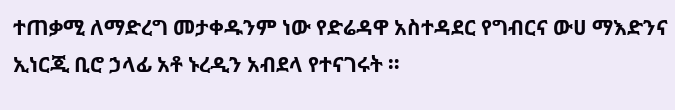ተጠቃሚ ለማድረግ መታቀዱንም ነው የድሬዳዋ አስተዳደር የግብርና ውሀ ማእድንና ኢነርጂ ቢሮ ኃላፊ አቶ ኑረዲን አብደላ የተናገሩት ።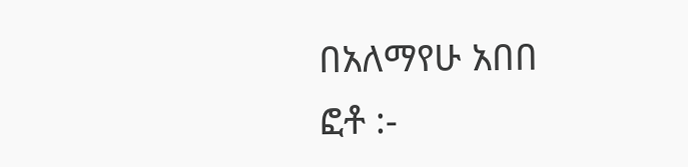በአለማየሁ አበበ
ፎቶ :-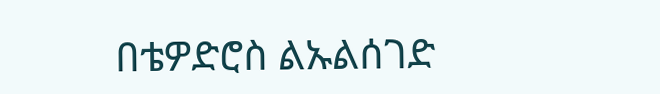በቴዎድሮስ ልኡልሰገድ